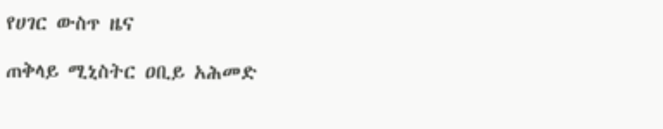የሀገር ውስጥ ዜና

ጠቅላይ ሚኒስትር ዐቢይ አሕመድ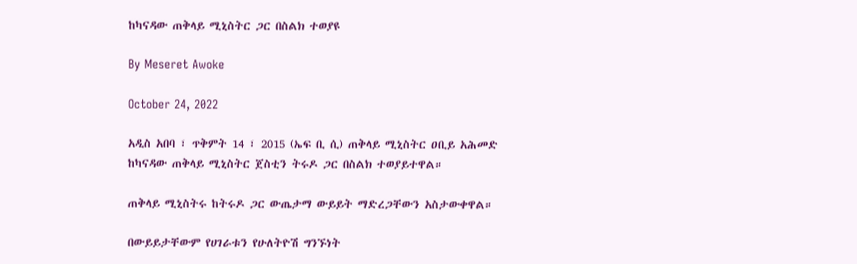ከካናዳው ጠቅላይ ሚኒስትር ጋር በስልክ ተወያዩ

By Meseret Awoke

October 24, 2022

አዲስ አበባ ፣ ጥቅምት 14 ፣ 2015 (ኤፍ ቢ ሲ) ጠቅላይ ሚኒስትር ዐቢይ አሕመድ ከካናዳው ጠቅላይ ሚኒስትር ጀስቲን ትሩዶ ጋር በስልክ ተወያይተዋል።

ጠቅላይ ሚኒስትሩ ከትሩዶ ጋር ውጤታማ ውይይት ማድረጋቸውን አስታውቀዋል።

በውይይታቸውም የሀገራቱን የሁለትዮሽ ግንኙነት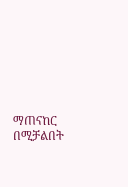ማጠናከር በሚቻልበት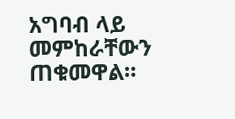አግባብ ላይ መምከራቸውን ጠቁመዋል።